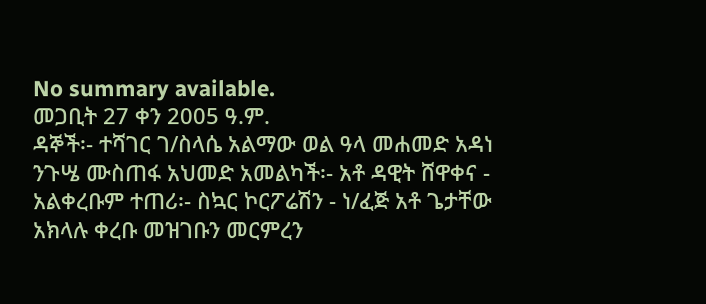No summary available.
መጋቢት 27 ቀን 2005 ዓ.ም.
ዳኞች፡- ተሻገር ገ/ስላሴ አልማው ወል ዓላ መሐመድ አዳነ ንጉሤ ሙስጠፋ አህመድ አመልካች፡- አቶ ዳዊት ሸዋቀና - አልቀረቡም ተጠሪ፡- ስኳር ኮርፖሬሽን - ነ/ፈጅ አቶ ጌታቸው አክላሉ ቀረቡ መዝገቡን መርምረን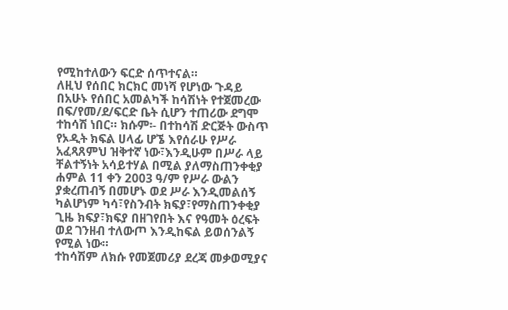የሚከተለውን ፍርድ ሰጥተናል።
ለዚህ የሰበር ክርክር መነሻ የሆነው ጉዳይ በአሁኑ የሰበር አመልካች ከሳሽነት የተጀመረው በፍ/የመ/ደ/ፍርድ ቤት ሲሆን ተጠሪው ደግሞ ተከሳሽ ነበር። ክሱም፡- በተከሳሽ ድርጅት ውስጥ የኦዲት ክፍል ሀላፊ ሆኜ እየሰራሁ የሥራ አፈጻጸምህ ዝቅተኛ ነው፣እንዲሁም በሥራ ላይ ቸልተኝነት አሳይተሃል በሚል ያለማስጠንቀቂያ ሐምል 11 ቀን 2003 ዓ/ም የሥራ ውልን ያቋረጠብኝ በመሆኑ ወደ ሥራ እንዲመልሰኝ ካልሆነም ካሳ፣የስንብት ክፍያ፣የማስጠንቀቂያ ጊዜ ክፍያ፣ክፍያ በዘገየበት እና የዓመት ዕረፍት ወደ ገንዘብ ተለውጦ እንዲከፍል ይወሰንልኝ የሚል ነው።
ተከሳሽም ለክሱ የመጀመሪያ ደረጃ መቃወሚያና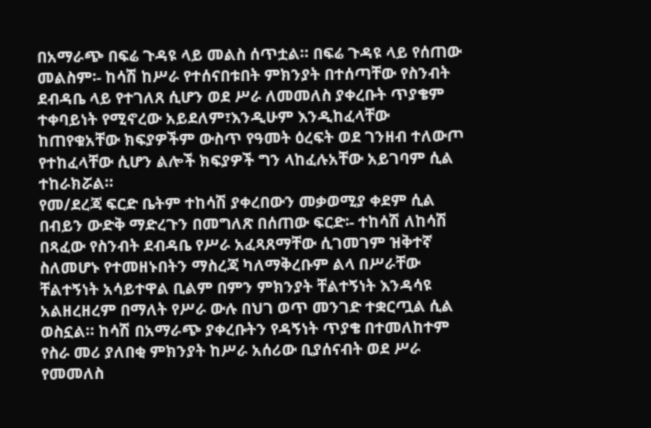በአማራጭ በፍሬ ጉዳዩ ላይ መልስ ሰጥቷል። በፍሬ ጉዳዩ ላይ የሰጠው መልስም፡- ከሳሽ ከሥራ የተሰናበቱበት ምክንያት በተሰጣቸው የስንብት ደብዳቤ ላይ የተገለጸ ሲሆን ወደ ሥራ ለመመለስ ያቀረቡት ጥያቄም ተቀባይነት የሚኖረው አይደለም፣እንዲሁም እንዲከፈላቸው ከጠየቁአቸው ክፍያዎችም ውስጥ የዓመት ዕረፍት ወደ ገንዘብ ተለውጦ የተከፈላቸው ሲሆን ልሎች ክፍያዎች ግን ላከፈሉአቸው አይገባም ሲል ተከራክሯል።
የመ/ደረጃ ፍርድ ቤትም ተከሳሽ ያቀረበውን መቃወሚያ ቀደም ሲል በብይን ውድቅ ማድረጉን በመግለጽ በሰጠው ፍርድ፡- ተከሳሽ ለከሳሽ በጻፈው የስንብት ደብዳቤ የሥራ አፈጻጸማቸው ሲገመገም ዝቅተኛ ስለመሆኑ የተመዘኑበትን ማስረጃ ካለማቅረቡም ልላ በሥራቸው ቸልተኝነት አሳይተዋል ቢልም በምን ምክንያት ቸልተኝነት እንዳሳዩ አልዘረዘረም በማለት የሥራ ውሉ በህገ ወጥ መንገድ ተቋርጧል ሲል ወስኗል። ከሳሽ በአማራጭ ያቀረቡትን የዳኝነት ጥያቄ በተመለከተም የስራ መሪ ያለበቂ ምክንያት ከሥራ አሰሪው ቢያሰናብት ወደ ሥራ የመመለስ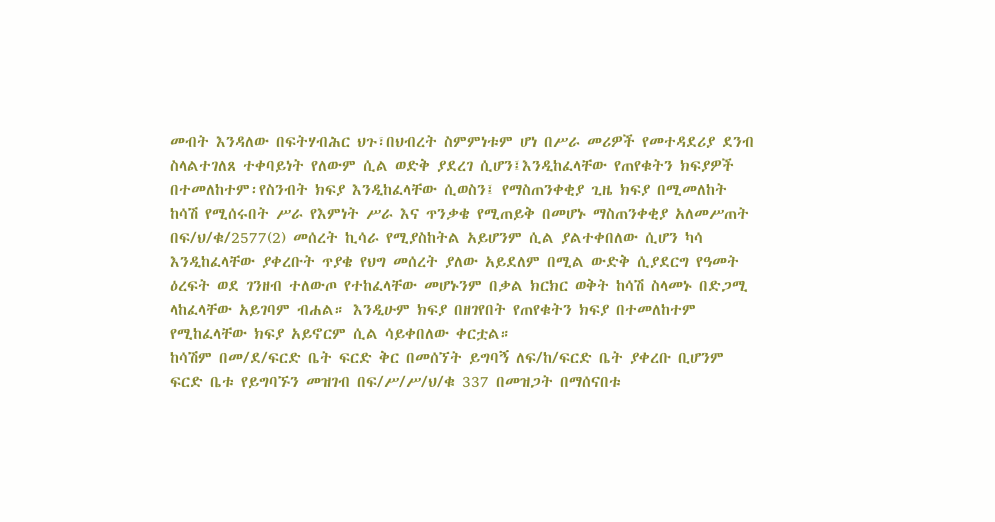መብት እንዳለው በፍትሃብሕር ህጉ፣በህብረት ስምምነቱም ሆነ በሥራ መሪዎች የመተዳደሪያ ደንብ ስላልተገለጸ ተቀባይነት የለውም ሲል ወድቅ ያደረገ ሲሆን፤እንዲከፈላቸው የጠየቁትን ክፍያዎች በተመለከተም፡የስንብት ክፍያ እንዲከፈላቸው ሲወስን፤ የማስጠንቀቂያ ጊዜ ክፍያ በሚመለከት ከሳሽ የሚሰሩበት ሥራ የእምነት ሥራ እና ጥንቃቄ የሚጠይቅ በመሆኑ ማስጠንቀቂያ አለመሥጠት በፍ/ህ/ቁ/2577(2) መሰረት ኪሳራ የሚያስከትል አይሆንም ሲል ያልተቀበለው ሲሆን ካሳ እንዲከፈላቸው ያቀረቡት ጥያቄ የህግ መሰረት ያለው አይደለም በሚል ውድቅ ሲያደርግ የዓመት ዕረፍት ወደ ገንዘብ ተለውጦ የተከፈላቸው መሆኑንም በቃል ክርክር ወቅት ከሳሽ ስላመኑ በድጋሚ ላከፈላቸው አይገባም ብሐል። እንዲሁም ክፍያ በዘገየበት የጠየቁትን ክፍያ በተመለከተም የሚከፈላቸው ክፍያ አይኖርም ሲል ሳይቀበለው ቀርቷል።
ከሳሽም በመ/ደ/ፍርድ ቤት ፍርድ ቅር በመሰኘት ይግባኝ ለፍ/ከ/ፍርድ ቤት ያቀረቡ ቢሆንም ፍርድ ቤቱ የይግባኙን መዝገብ በፍ/ሥ/ሥ/ህ/ቁ 337 በመዝጋት በማሰናበቱ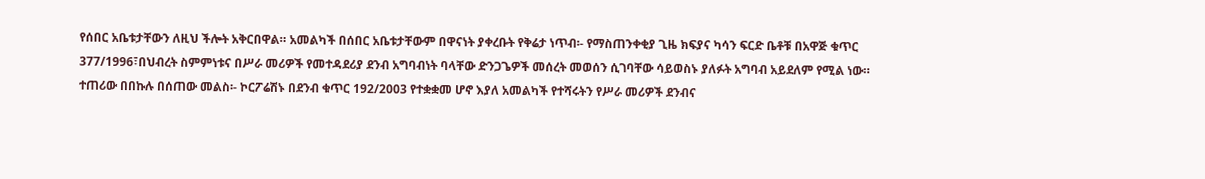የሰበር አቤቱታቸውን ለዚህ ችሎት አቅርበዋል። አመልካች በሰበር አቤቱታቸውም በዋናነት ያቀረቡት የቅሬታ ነጥብ፡- የማስጠንቀቂያ ጊዜ ክፍያና ካሳን ፍርድ ቤቶቹ በአዋጅ ቁጥር 377/1996፣በህብረት ስምምነቱና በሥራ መሪዎች የመተዳደሪያ ደንብ አግባብነት ባላቸው ድንጋጌዎች መሰረት መወሰን ሲገባቸው ሳይወስኑ ያለፉት አግባብ አይደለም የሚል ነው።
ተጠሪው በበኩሉ በሰጠው መልስ፡- ኮርፖሬሽኑ በደንብ ቁጥር 192/2003 የተቋቋመ ሆኖ እያለ አመልካች የተሻሩትን የሥራ መሪዎች ደንብና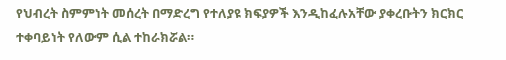የህብረት ስምምነት መሰረት በማድረግ የተለያዩ ክፍያዎች እንዲከፈሉአቸው ያቀረቡትን ክርክር ተቀባይነት የለውም ሲል ተከራክሯል።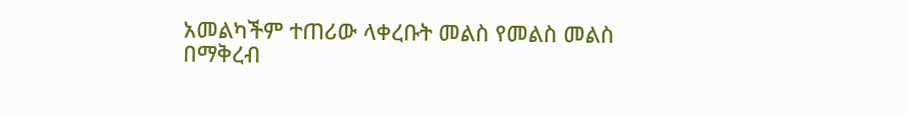አመልካችም ተጠሪው ላቀረቡት መልስ የመልስ መልስ በማቅረብ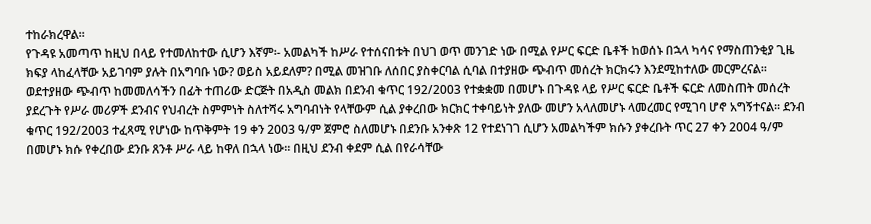ተከራክረዋል።
የጉዳዩ አመጣጥ ከዚህ በላይ የተመለከተው ሲሆን እኛም፡- አመልካች ከሥራ የተሰናበቱት በህገ ወጥ መንገድ ነው በሚል የሥር ፍርድ ቤቶች ከወሰኑ በኋላ ካሳና የማስጠንቂያ ጊዜ ክፍያ ላከፈላቸው አይገባም ያሉት በአግባቡ ነው? ወይስ አይደለም? በሚል መዝገቡ ለሰበር ያስቀርባል ሲባል በተያዘው ጭብጥ መሰረት ክርክሩን እንደሚከተለው መርምረናል።
ወደተያዘው ጭብጥ ከመመለሳችን በፊት ተጠሪው ድርጅት በአዲስ መልክ በደንብ ቁጥር 192/2003 የተቋቋመ በመሆኑ በጉዳዩ ላይ የሥር ፍርድ ቤቶች ፍርድ ለመስጠት መሰረት ያደረጉት የሥራ መሪዎች ደንብና የህብረት ስምምነት ስለተሻሩ አግባብነት የላቸውም ሲል ያቀረበው ክርክር ተቀባይነት ያለው መሆን አላለመሆኑ ላመረመር የሚገባ ሆኖ አግኝተናል። ደንብ ቁጥር 192/2003 ተፈጻሚ የሆነው ከጥቅምት 19 ቀን 2003 ዓ/ም ጀምሮ ስለመሆኑ በደንቡ አንቀጽ 12 የተደነገገ ሲሆን አመልካችም ክሱን ያቀረቡት ጥር 27 ቀን 2004 ዓ/ም በመሆኑ ክሱ የቀረበው ደንቡ ጸንቶ ሥራ ላይ ከዋለ በኋላ ነው። በዚህ ደንብ ቀደም ሲል በየራሳቸው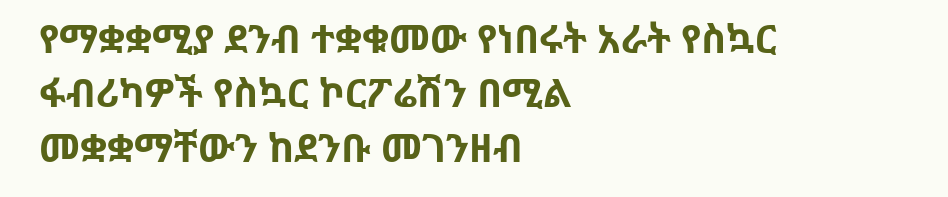የማቋቋሚያ ደንብ ተቋቁመው የነበሩት አራት የስኳር ፋብሪካዎች የስኳር ኮርፖሬሽን በሚል መቋቋማቸውን ከደንቡ መገንዘብ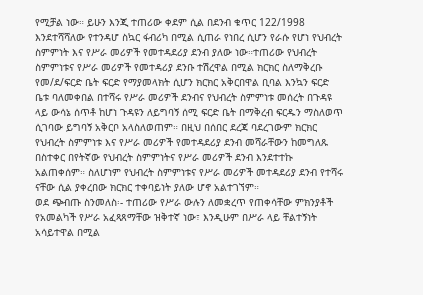የሚቻል ነው። ይሁን እንጂ ተጠሪው ቀደም ሲል በደንብ ቁጥር 122/1998 እንደተሻሻለው የተንዳሆ ስኳር ፋብሪካ በሚል ሲጠራ የነበረ ሲሆን የራሱ የሆነ የህብረት ስምምነት እና የሥራ መሪዎች የመተዳደሪያ ደንብ ያለው ነው።ተጠሪው የህብረት ስምምነቱና የሥራ መሪዎች የመተዳሪያ ደንቡ ተሽረዋል በሚል ክርክር ስለማቅረቡ የመ/ደ/ፍርድ ቤት ፍርድ የማያመላክት ሲሆን ክርክር አቅርበዋል ቢባል እንኳን ፍርድ ቤቱ ባለመቀበል በተሻሩ የሥራ መሪዎች ደንብና የህብረት ስምምነቱ መሰረት በጉዳዩ ላይ ውሳኔ ሰጥቶ ከሆነ ጉዳዩን ለይግባኝ ሰሚ ፍርድ ቤት በማቅረብ ፍርዱን ማስለወጥ ሲገባው ይግባኝ አቅርቦ አላስለወጠም። በዚህ በሰበር ደረጃ ባደረገውም ክርክር የህብረት ስምምነቱ እና የሥራ መሪዎች የመተዳደሪያ ደንብ መሻራቸውን ከመግለጹ በስተቀር በየትኛው የህብረት ስምምነትና የሥራ መሪዎች ደንብ እንደተተኩ አልጠቀሰም። ስለሆነም የህብረት ስምምነቱና የሥራ መሪዎች መተዳደሪያ ደንብ የተሻሩ ናቸው ሲል ያቀረበው ክርክር ተቀባይነት ያለው ሆኖ አልተገኘም።
ወደ ጭብጡ ስንመለስ፡- ተጠሪው የሥራ ውሉን ለመቋረጥ የጠቀሳቸው ምክንያቶች የአመልካች የሥራ አፈጻጸማቸው ዝቅተኛ ነው፣ እንዲሁም በሥራ ላይ ቸልተኝነት አሳይተዋል በሚል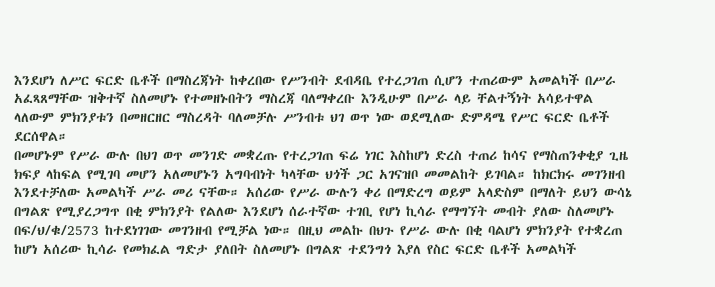እንደሆነ ለሥር ፍርድ ቤቶች በማስረጃነት ከቀረበው የሥንብት ደብዳቤ የተረጋገጠ ሲሆን ተጠሪውም አመልካች በሥራ አፈጻጸማቸው ዝቅተኛ ስለመሆኑ የተመዘኑበትን ማስረጃ ባለማቀረቡ እንዲሁም በሥራ ላይ ቸልተኝነት አሳይተዋል ላለውም ምክንያቱን በመዘርዘር ማስረዳት ባለመቻሉ ሥንብቱ ህገ ወጥ ነው ወደሚለው ድምዳሜ የሥር ፍርድ ቤቶች ደርሰዋል።
በመሆኑም የሥራ ውሉ በህገ ወጥ መንገድ መቋረጡ የተረጋገጠ ፍሬ ነገር እስከሆነ ድረስ ተጠሪ ከሳና የማስጠንቀቂያ ጊዜ ክፍያ ላከፍል የሚገባ መሆን አለመሆኑን አግባብነት ካላቸው ህጎች ጋር አገናዝቦ መመልከት ይገባል። ከክርክሩ መገንዘብ እንደተቻለው አመልካች ሥራ መሪ ናቸው። አሰሪው የሥራ ውሉን ቀሪ በማድረግ ወይም አላድስም በማለት ይህን ውሳኔ በግልጽ የሚያረጋግጥ በቂ ምክንያት የልለው እንደሆነ ሰራተኛው ተገቢ የሆነ ኪሳራ የማግኘት መብት ያለው ስለመሆኑ በፍ/ህ/ቁ/2573 ከተደነገገው መገንዘብ የሚቻል ነው። በዚህ መልኩ በህጉ የሥራ ውሉ በቂ ባልሆነ ምክንያት የተቋረጠ ከሆነ አሰሪው ኪሳራ የመክፈል ግድታ ያለበት ስለመሆኑ በግልጽ ተደንግጎ እያለ የስር ፍርድ ቤቶች አመልካች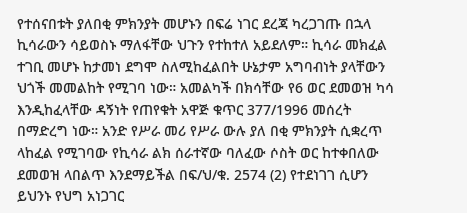የተሰናበቱት ያለበቂ ምክንያት መሆኑን በፍሬ ነገር ደረጃ ካረጋገጡ በኋላ ኪሳራውን ሳይወስኑ ማለፋቸው ህጉን የተከተለ አይደለም። ኪሳራ መክፈል ተገቢ መሆኑ ከታመነ ደግሞ ስለሚከፈልበት ሁኔታም አግባብነት ያላቸውን ህጎች መመልከት የሚገባ ነው። አመልካች በክሳቸው የ6 ወር ደመወዝ ካሳ እንዲከፈላቸው ዳኝነት የጠየቁት አዋጅ ቁጥር 377/1996 መሰረት በማድረግ ነው። አንድ የሥራ መሪ የሥራ ውሉ ያለ በቂ ምክንያት ሲቋረጥ ላከፈል የሚገባው የኪሳራ ልክ ሰራተኛው ባለፈው ሶስት ወር ከተቀበለው ደመወዝ ላበልጥ እንደማይችል በፍ/ህ/ቁ. 2574 (2) የተደነገገ ሲሆን ይህንኑ የህግ አነጋገር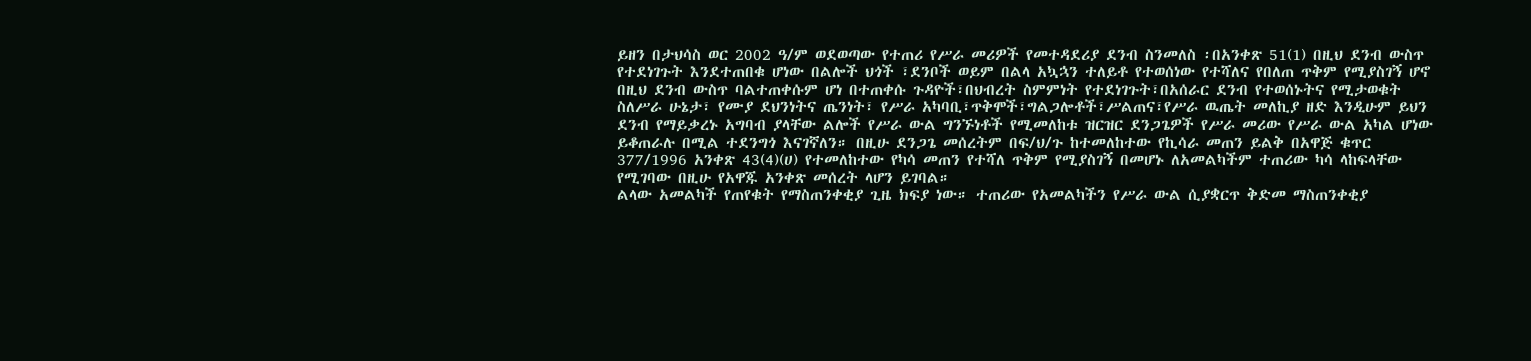ይዘን በታህሳስ ወር 2002 ዓ/ም ወደወጣው የተጠሪ የሥራ መሪዎች የመተዳደሪያ ደንብ ስንመለስ ፡በአንቀጽ 51(1) በዚህ ደንብ ውስጥ የተደነገጉት እንደተጠበቁ ሆነው በልሎች ህጎች ፣ደንቦች ወይም በልላ አኳኋን ተለይቶ የተወሰነው የተሻለና የበለጠ ጥቅም የሚያስገኝ ሆኖ በዚህ ደንብ ውስጥ ባልተጠቀሱም ሆነ በተጠቀሱ ጉዳዮች፣በህብረት ስምምነት የተደነገጉት፣በአሰራር ደንብ የተወሰኑትና የሚታወቁት ስለሥራ ሁኔታ፣ የሙያ ደህንነትና ጤንነት፣ የሥራ አካባቢ፣ጥቅሞች፣ግልጋሎቶች፣ሥልጠና፣የሥራ ዉጤት መለኪያ ዘድ እንዲሁም ይህን ደንብ የማይቃረኑ አግባብ ያላቸው ልሎች የሥራ ውል ግንኙነቶች የሚመለከቱ ዝርዝር ደንጋጌዎች የሥራ መሪው የሥራ ውል አካል ሆነው ይቆጠራሉ በሚል ተደንግጎ እናገኛለን። በዚሁ ደንጋጌ መሰረትም በፍ/ህ/ጉ ከተመለከተው የኪሳራ መጠን ይልቅ በአዋጅ ቁጥር 377/1996 አንቀጽ 43(4)(ሀ) የተመለከተው የካሳ መጠን የተሻለ ጥቅም የሚያስገኝ በመሆኑ ለአመልካችም ተጠሪው ካሳ ላከፍላቸው የሚገባው በዚሁ የአዋጁ አንቀጽ መሰረት ላሆን ይገባል።
ልላው አመልካች የጠየቁት የማስጠንቀቂያ ጊዜ ክፍያ ነው። ተጠሪው የአመልካችን የሥራ ውል ሲያቋርጥ ቅድመ ማስጠንቀቂያ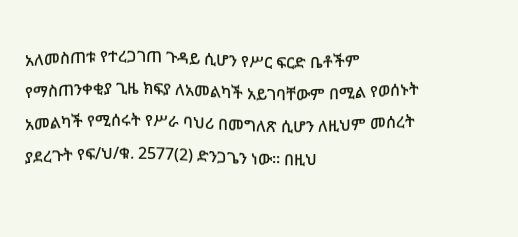አለመስጠቱ የተረጋገጠ ጉዳይ ሲሆን የሥር ፍርድ ቤቶችም የማስጠንቀቂያ ጊዜ ክፍያ ለአመልካች አይገባቸውም በሚል የወሰኑት አመልካች የሚሰሩት የሥራ ባህሪ በመግለጽ ሲሆን ለዚህም መሰረት ያደረጉት የፍ/ህ/ቁ. 2577(2) ድንጋጌን ነው። በዚህ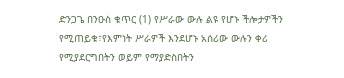ድንጋጌ በንዑስ ቁጥር (1) የሥራው ውሉ ልዩ የሆኑ ችሎታዎችን የሚጠይቁ፣የእምነት ሥራዎች እንደሆኑ አሰሪው ውሉን ቀሪ የሚያደርግበትን ወይም የማያድስበትን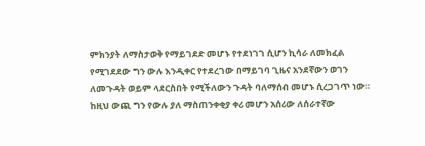ምክንያት ለማስታወቅ የማይገደድ መሆኑ የተደነገገ ሲሆን ኪሳራ ለመክፈል የሚገደደው ግን ውሉ እንዲቀር የተደረገው በማይገባ ጊዜና አንደኛውን ወገን ለመጉዳት ወይም ላደርስበት የሚችለውን ጉዳት ባለማሰብ መሆኑ ሲረጋገጥ ነው። ከዚህ ውጪ ግን የውሉ ያለ ማስጠንቀቂያ ቀሪ መሆን አሰሪው ለሰራተኛው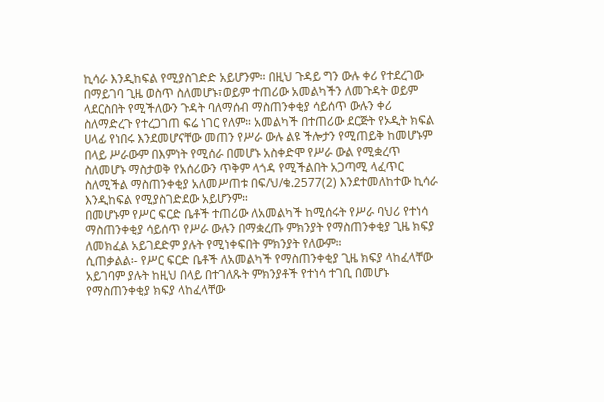ኪሳራ እንዲከፍል የሚያስገድድ አይሆንም። በዚህ ጉዳይ ግን ውሉ ቀሪ የተደረገው በማይገባ ጊዜ ወስጥ ስለመሆኑ፣ወይም ተጠሪው አመልካችን ለመጉዳት ወይም ላደርስበት የሚችለውን ጉዳት ባለማሰብ ማስጠንቀቂያ ሳይሰጥ ውሉን ቀሪ ስለማድረጉ የተረጋገጠ ፍሬ ነገር የለም። አመልካች በተጠሪው ደርጅት የኦዲት ክፍል ሀላፊ የነበሩ እንደመሆናቸው መጠን የሥራ ውሉ ልዩ ችሎታን የሚጠይቅ ከመሆኑም በላይ ሥራውም በእምነት የሚሰራ በመሆኑ አስቀድሞ የሥራ ውል የሚቋረጥ ስለመሆኑ ማስታወቅ የአሰሪውን ጥቅም ላጎዳ የሚችልበት አጋጣሚ ላፈጥር ስለሚችል ማስጠንቀቂያ አለመሥጠቱ በፍ/ህ/ቁ.2577(2) እንደተመለከተው ኪሳራ እንዲከፍል የሚያስገድደው አይሆንም።
በመሆኑም የሥር ፍርድ ቤቶች ተጠሪው ለአመልካች ከሚሰሩት የሥራ ባህሪ የተነሳ ማስጠንቀቂያ ሳይሰጥ የሥራ ውሉን በማቋረጡ ምክንያት የማስጠንቀቂያ ጊዜ ክፍያ ለመክፈል አይገደድም ያሉት የሚነቀፍበት ምክንያት የለውም።
ሲጠቃልል፡- የሥር ፍርድ ቤቶች ለአመልካች የማስጠንቀቂያ ጊዜ ክፍያ ላከፈላቸው አይገባም ያሉት ከዚህ በላይ በተገለጹት ምክንያቶች የተነሳ ተገቢ በመሆኑ የማስጠንቀቂያ ክፍያ ላከፈላቸው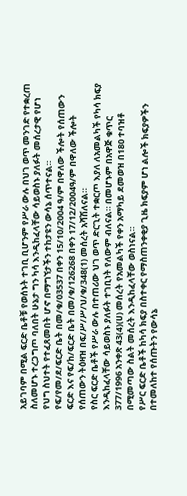አይገባም በሚል ፍርድ ቤቶቹ የወሰኑት ተገቢ ቢሆንም የሥራ ውሉ በህገ ወጥ መንገድ የተቋረጠ ስለመሆኑ ተረጋግጦ ባለበት ሁኔታ ግን ካሳ እንዲከፈላቸው ሳይወስኑ ያለፉት መሰረታዊ የሆነ የህግ ስህተት የተፈጸመበት ሆኖ በማግኘታችን ተከታዩን ውሳኔ ሰጥተናል።
የፍ/የመ/ደ/ፍርድ ቤት በመ/ቁ/03537 በቀን 15/10/2004 ዓ/ም በዋለው ችሎት የሰጠውን ፍርድ እና የፍ/ከ/ፍርድ ቤት በመ/ቁ/126268 በቀን 17/12/2004ዓ/ም በዋለው ችሎት የሰጠውን ትዕዛዝ በፍ/ሥ/ሥ/ህ/ቁ/348(1) መሰረት አሻሽለናል።
የስር ፍርድ ቤቶች የሥራ ውሉ በተጠሪው ህገ ወጥ ድርጊት ተቋርጦ እያለ ለአመልካች የካሳ ክፍያ እንዲከፈላቸው ሳይወስኑ ያለፉት ተገቢነት የለውም ብለናል። በመሆኑም በአዋጅ ቁጥር 377/1996 አንቀጽ 43(4)(ሀ) መሰረት የአመልካች የቀን አማካይ ደመወዝ በ180 ተባዝቶ በሚመጣው ስልት መሰረት እንዲከፈላቸው ወስነናል።
የሥር ፍርድ ቤቶች ከካሳ ክፍያ በስተቀር የማስጠንቀቂያ ጊዜ ክፍያም ሆነ ልሎች ክፍያዎችን በተመለከተ የሰጡትን የውሳኔ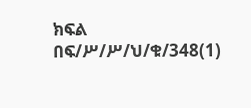ክፍል በፍ/ሥ/ሥ/ህ/ቁ/348(1)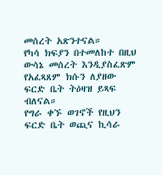መሰረት አጽንተናል።
የካሳ ክፍያን በተመለከተ በዚህ ውሳኔ መሰረት እንዲያስፈጽም የአፈጻጸም ክሱን ለያዘው ፍርድ ቤት ትዕዛዝ ይጻፍ ብለናል።
የግራ ቀኙ ወገኖች የዚህን ፍርድ ቤት ወጪና ኪሳራ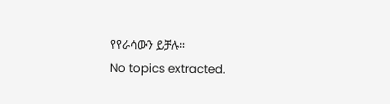የየራሳውን ይቻሉ።
No topics extracted.